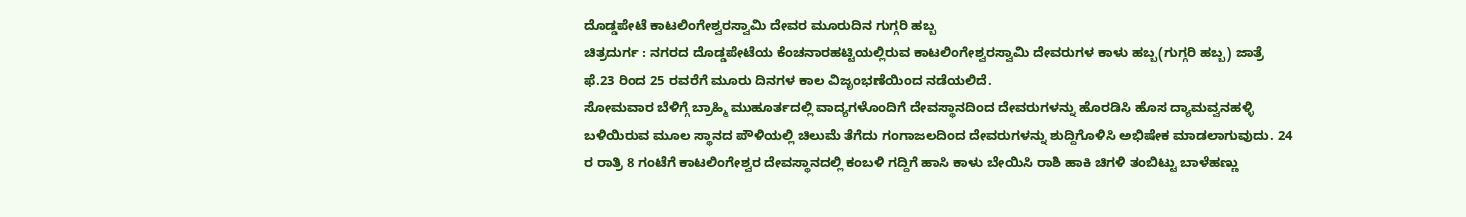ದೊಡ್ಡಪೇಟೆ ಕಾಟಲಿಂಗೇಶ್ವರಸ್ವಾಮಿ ದೇವರ ಮೂರುದಿನ ಗುಗ್ಗರಿ ಹಬ್ಬ
ಚಿತ್ರದುರ್ಗ : ನಗರದ ದೊಡ್ಡಪೇಟೆಯ ಕೆಂಚನಾರಹಟ್ಟಿಯಲ್ಲಿರುವ ಕಾಟಲಿಂಗೇಶ್ವರಸ್ವಾಮಿ ದೇವರುಗಳ ಕಾಳು ಹಬ್ಬ(ಗುಗ್ಗರಿ ಹಬ್ಬ) ಜಾತ್ರೆ ಫೆ.23 ರಿಂದ 25 ರವರೆಗೆ ಮೂರು ದಿನಗಳ ಕಾಲ ವಿಜೃಂಭಣೆಯಿಂದ ನಡೆಯಲಿದೆ.
ಸೋಮವಾರ ಬೆಳಿಗ್ಗೆ ಬ್ರಾಹ್ಮಿ ಮುಹೂರ್ತದಲ್ಲಿ ವಾದ್ಯಗಳೊಂದಿಗೆ ದೇವಸ್ಥಾನದಿಂದ ದೇವರುಗಳನ್ನು ಹೊರಡಿಸಿ ಹೊಸ ದ್ಯಾಮವ್ವನಹಳ್ಳಿ ಬಳಿಯಿರುವ ಮೂಲ ಸ್ಥಾನದ ಪೌಳಿಯಲ್ಲಿ ಚಿಲುಮೆ ತೆಗೆದು ಗಂಗಾಜಲದಿಂದ ದೇವರುಗಳನ್ನು ಶುದ್ದಿಗೊಳಿಸಿ ಅಭಿಷೇಕ ಮಾಡಲಾಗುವುದು. 24 ರ ರಾತ್ರಿ 8 ಗಂಟೆಗೆ ಕಾಟಲಿಂಗೇಶ್ವರ ದೇವಸ್ಥಾನದಲ್ಲಿ ಕಂಬಳಿ ಗದ್ದಿಗೆ ಹಾಸಿ ಕಾಳು ಬೇಯಿಸಿ ರಾಶಿ ಹಾಕಿ ಚಿಗಳಿ ತಂಬಿಟ್ಟು ಬಾಳೆಹಣ್ಣು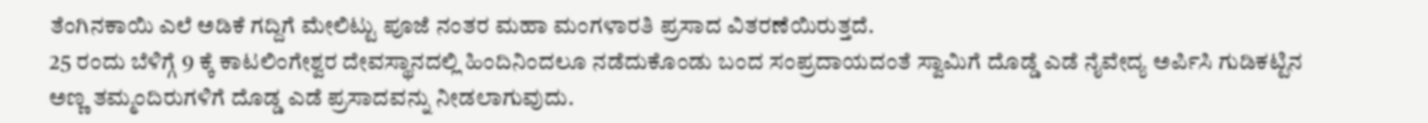ತೆಂಗಿನಕಾಯಿ ಎಲೆ ಅಡಿಕೆ ಗದ್ದಿಗೆ ಮೇಲಿಟ್ಟು ಪೂಜೆ ನಂತರ ಮಹಾ ಮಂಗಳಾರತಿ ಪ್ರಸಾದ ವಿತರಣೆಯಿರುತ್ತದೆ.
25 ರಂದು ಬೆಳಿಗ್ಗೆ 9 ಕ್ಕೆ ಕಾಟಲಿಂಗೇಶ್ವರ ದೇವಸ್ಥಾನದಲ್ಲಿ ಹಿಂದಿನಿಂದಲೂ ನಡೆದುಕೊಂಡು ಬಂದ ಸಂಪ್ರದಾಯದಂತೆ ಸ್ವಾಮಿಗೆ ದೊಡ್ಡೆ ಎಡೆ ನೈವೇದ್ಯ ಅರ್ಪಿಸಿ ಗುಡಿಕಟ್ಟಿನ ಅಣ್ಣ ತಮ್ಮಂದಿರುಗಳಿಗೆ ದೊಡ್ಡ ಎಡೆ ಪ್ರಸಾದವನ್ನು ನೀಡಲಾಗುವುದು.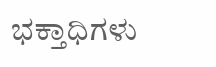ಭಕ್ತಾಧಿಗಳು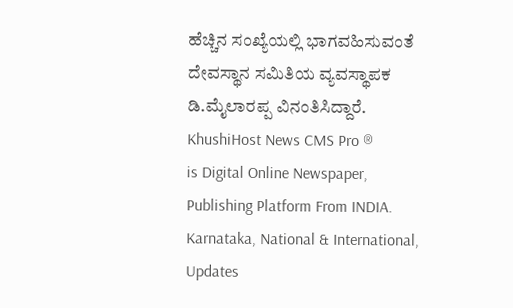ಹೆಚ್ಚಿನ ಸಂಖ್ಯೆಯಲ್ಲಿ ಭಾಗವಹಿಸುವಂತೆ ದೇವಸ್ಥಾನ ಸಮಿತಿಯ ವ್ಯವಸ್ಥಾಪಕ ಡಿ.ಮೈಲಾರಪ್ಪ ವಿನಂತಿಸಿದ್ದಾರೆ.
KhushiHost News CMS Pro ®
is Digital Online Newspaper, Publishing Platform From INDIA. Karnataka, National & International, Updates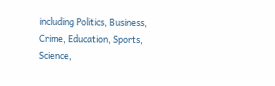including Politics, Business, Crime, Education, Sports, Science,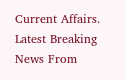Current Affairs. Latest Breaking News From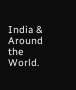India & Around the World.